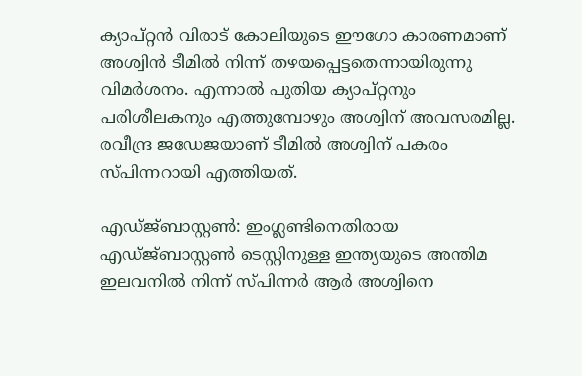ക്യാപ്റ്റൻ വിരാട് കോലിയുടെ ഈഗോ കാരണമാണ് അശ്വിന്‍ ടീമിൽ നിന്ന് തഴയപ്പെട്ടതെന്നായിരുന്നു വിമർശനം. എന്നാൽ പുതിയ ക്യാപ്റ്റനും പരിശീലകനും എത്തുമ്പോഴും അശ്വിന് അവസരമില്ല. രവീന്ദ്ര ജഡേജയാണ് ടീമിൽ അശ്വിന് പകരം സ്പിന്നറായി എത്തിയത്.

എഡ്ജ്ബാസ്റ്റണ്‍: ഇംഗ്ലണ്ടിനെതിരായ എഡ്ജ്ബാസ്റ്റണ്‍ ടെസ്റ്റിനുള്ള ഇന്ത്യയുടെ അന്തിമ ഇലവനില്‍ നിന്ന് സ്പിന്നര്‍ ആര്‍ അശ്വിനെ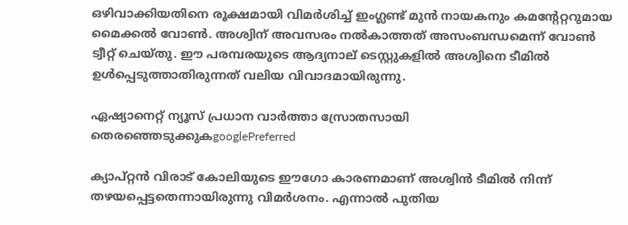ഒഴിവാക്കിയതിനെ രൂക്ഷമായി വിമർശിച്ച് ഇംഗ്ലണ്ട് മുന്‍ നായകനും കമന്‍റേറ്ററുമായ മൈക്കൽ വോണ്‍. അശ്വിന് അവസരം നൽകാത്തത് അസംബന്ധമെന്ന് വോണ്‍ ട്വീറ്റ് ചെയ്തു. ഈ പരമ്പരയുടെ ആദ്യനാല് ടെസ്റ്റുകളിൽ അശ്വിനെ ടീമിൽ ഉൾപ്പെടുത്താതിരുന്നത് വലിയ വിവാദമായിരുന്നു.

ഏഷ്യാനെറ്റ് ന്യൂസ് പ്രധാന വാർത്താ സ്രോതസായി തെരഞ്ഞെടുക്കുകgooglePreferred

ക്യാപ്റ്റൻ വിരാട് കോലിയുടെ ഈഗോ കാരണമാണ് അശ്വിന്‍ ടീമിൽ നിന്ന് തഴയപ്പെട്ടതെന്നായിരുന്നു വിമർശനം. എന്നാൽ പുതിയ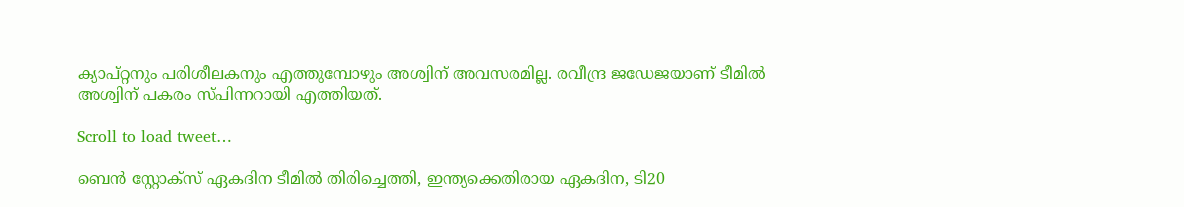ക്യാപ്റ്റനും പരിശീലകനും എത്തുമ്പോഴും അശ്വിന് അവസരമില്ല. രവീന്ദ്ര ജഡേജയാണ് ടീമിൽ അശ്വിന് പകരം സ്പിന്നറായി എത്തിയത്.

Scroll to load tweet…

ബെന്‍ സ്റ്റോക്സ് ഏകദിന ടീമില്‍ തിരിച്ചെത്തി, ഇന്ത്യക്കെതിരായ ഏകദിന, ടി20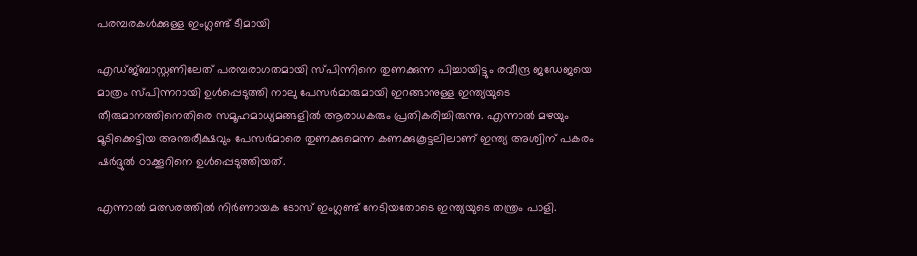പരമ്പരകള്‍ക്കുള്ള ഇംഗ്ലണ്ട് ടീമായി

എഡ്ജ്ബാസ്റ്റണിലേത് പരമ്പരാഗതമായി സ്പിന്നിനെ തുണക്കുന്ന പിച്ചായിട്ടും രവീന്ദ്ര ജഡേജയെ മാത്രം സ്പിന്നറായി ഉള്‍പ്പെടുത്തി നാലു പേസര്‍മാരുമായി ഇറങ്ങാനുള്ള ഇന്ത്യയുടെ തീരുമാനത്തിനെതിരെ സമൂഹമാധ്യമങ്ങളില്‍ ആരാധകരും പ്രതികരിച്ചിരുന്നു. എന്നാല്‍ മഴയും മൂടിക്കെട്ടിയ അന്തരീക്ഷവും പേസര്‍മാരെ തുണക്കുമെന്ന കണക്കുകൂട്ടലിലാണ് ഇന്ത്യ അശ്വിന് പകരം ഷര്‍ദ്ദുല്‍ ഠാക്കൂറിനെ ഉള്‍പ്പെടുത്തിയത്.

എന്നാല്‍ മത്സരത്തില്‍ നിര്‍ണായക ടോസ് ഇംഗ്ലണ്ട് നേടിയതോടെ ഇന്ത്യയുടെ തന്ത്രം പാളി.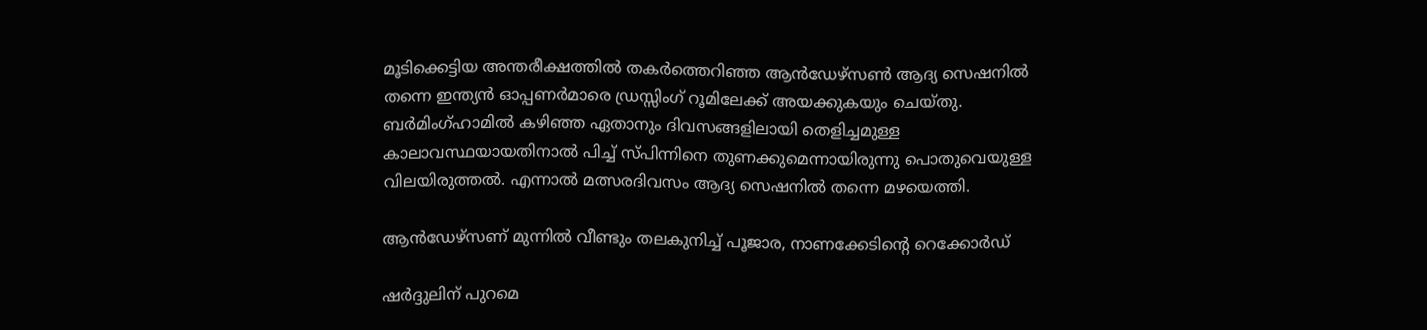മൂടിക്കെട്ടിയ അന്തരീക്ഷത്തില്‍ തകര്‍ത്തെറിഞ്ഞ ആന്‍ഡേഴ്സണ്‍ ആദ്യ സെഷനില്‍ തന്നെ ഇന്ത്യന്‍ ഓപ്പണര്‍മാരെ ഡ‍്രസ്സിംഗ് റൂമിലേക്ക് അയക്കുകയും ചെയ്തു. ബര്‍മിംഗ്ഹാമില്‍ കഴിഞ്ഞ ഏതാനും ദിവസങ്ങളിലായി തെളിച്ചമുള്ള കാലാവസ്ഥയായതിനാല്‍ പിച്ച് സ്പിന്നിനെ തുണക്കുമെന്നായിരുന്നു പൊതുവെയുള്ള വിലയിരുത്തല്‍. എന്നാല്‍ മത്സരദിവസം ആദ്യ സെഷനില്‍ തന്നെ മഴയെത്തി.

ആന്‍ഡേഴ്സണ് മുന്നില്‍ വീണ്ടും തലകുനിച്ച് പൂജാര, നാണക്കേടിന്‍റെ റെക്കോര്‍ഡ്

ഷര്‍ദ്ദുലിന് പുറമെ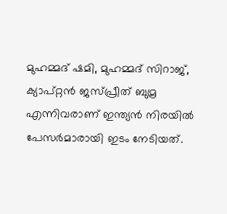മുഹമ്മദ് ഷമി, മുഹമ്മദ് സിറാജ്, ക്യാപ്റ്റന്‍ ജസ്പ്രീത് ബുമ്ര എന്നിവരാണ് ഇന്ത്യന്‍ നിരയില്‍ പേസര്‍മാരായി ഇടം നേടിയത്.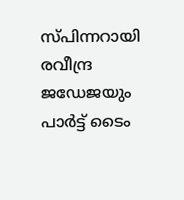സ്പിന്നറായി രവീന്ദ്ര ജഡേജയും പാര്‍ട്ട് ടൈം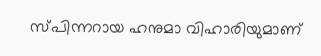സ്പിന്നറായ ഹനുമാ വിഹാരിയുമാണ്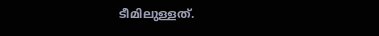ടീമിലുള്ളത്.